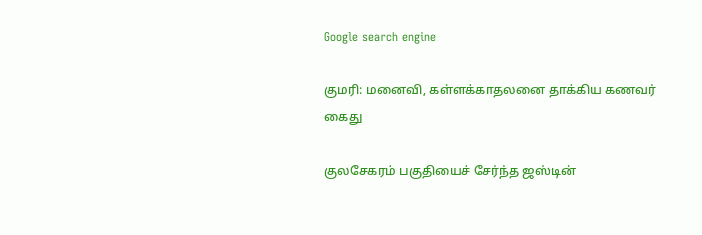Google search engine

குமரி: மனைவி, கள்ளக்காதலனை தாக்கிய கணவர் கைது

குலசேகரம் பகுதியைச் சேர்ந்த ஜஸ்டின்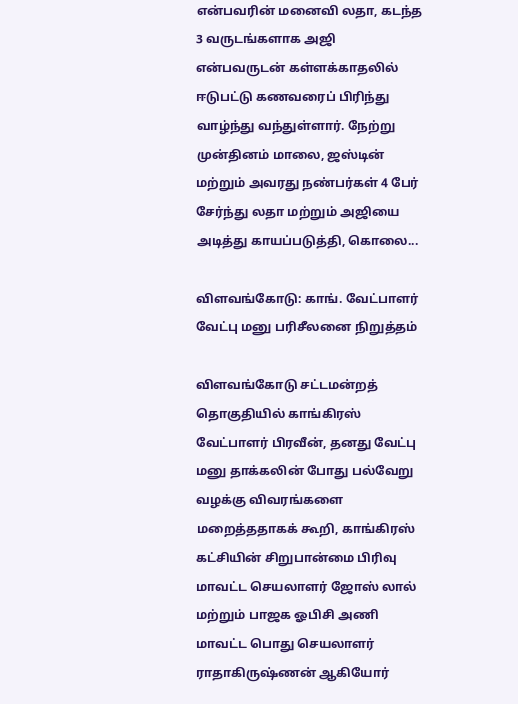என்பவரின் மனைவி லதா, கடந்த 3 வருடங்களாக அஜி என்பவருடன் கள்ளக்காதலில் ஈடுபட்டு கணவரைப் பிரிந்து வாழ்ந்து வந்துள்ளார். நேற்று முன்தினம் மாலை, ஜஸ்டின் மற்றும் அவரது நண்பர்கள் 4 பேர் சேர்ந்து லதா மற்றும் அஜியை அடித்து காயப்படுத்தி, கொலை...

விளவங்கோடு: காங். வேட்பாளர் வேட்பு மனு பரிசீலனை நிறுத்தம்

விளவங்கோடு சட்டமன்றத் தொகுதியில் காங்கிரஸ் வேட்பாளர் பிரவீன், தனது வேட்பு மனு தாக்கலின் போது பல்வேறு வழக்கு விவரங்களை மறைத்ததாகக் கூறி, காங்கிரஸ் கட்சியின் சிறுபான்மை பிரிவு மாவட்ட செயலாளர் ஜோஸ் லால் மற்றும் பாஜக ஓபிசி அணி மாவட்ட பொது செயலாளர் ராதாகிருஷ்ணன் ஆகியோர்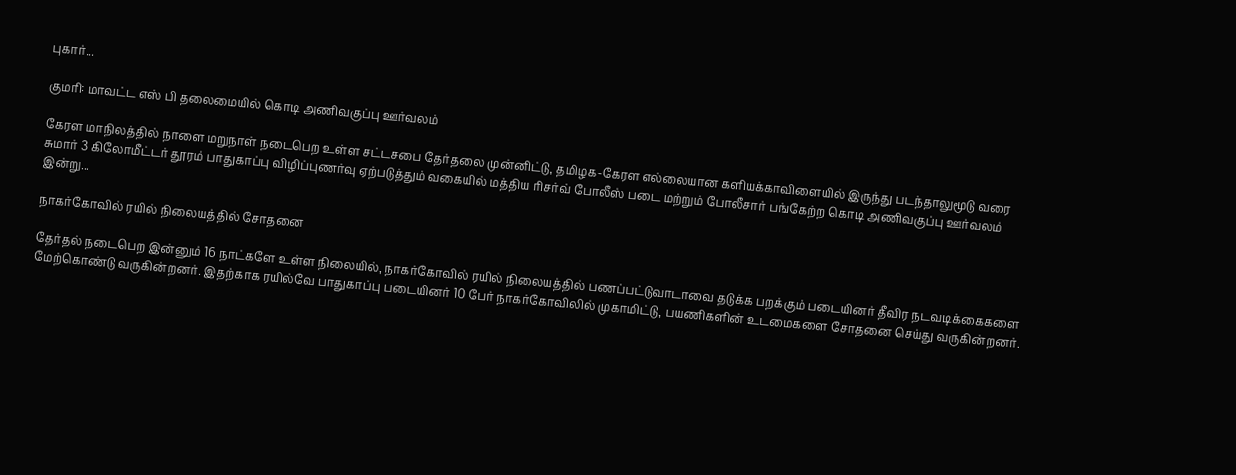புகார்...

குமரி: மாவட்ட எஸ் பி தலைமையில் கொடி அணிவகுப்பு ஊர்வலம்

கேரள மாநிலத்தில் நாளை மறுநாள் நடைபெற உள்ள சட்டசபை தேர்தலை முன்னிட்டு, தமிழக-கேரள எல்லையான களியக்காவிளையில் இருந்து படந்தாலுமூடு வரை சுமார் 3 கிலோமீட்டர் தூரம் பாதுகாப்பு விழிப்புணர்வு ஏற்படுத்தும் வகையில் மத்திய ரிசர்வ் போலீஸ் படை மற்றும் போலீசார் பங்கேற்ற கொடி அணிவகுப்பு ஊர்வலம் இன்று...

நாகர்கோவில் ரயில் நிலையத்தில் சோதனை

தேர்தல் நடைபெற இன்னும் 16 நாட்களே உள்ள நிலையில், நாகர்கோவில் ரயில் நிலையத்தில் பணப்பட்டுவாடாவை தடுக்க பறக்கும் படையினர் தீவிர நடவடிக்கைகளை மேற்கொண்டு வருகின்றனர். இதற்காக ரயில்வே பாதுகாப்பு படையினர் 10 பேர் நாகர்கோவிலில் முகாமிட்டு, பயணிகளின் உடமைகளை சோதனை செய்து வருகின்றனர்.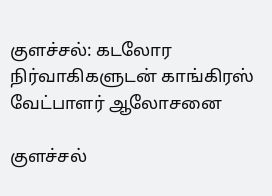குளச்சல்: கடலோர நிர்வாகிகளுடன் காங்கிரஸ் வேட்பாளர் ஆலோசனை

குளச்சல்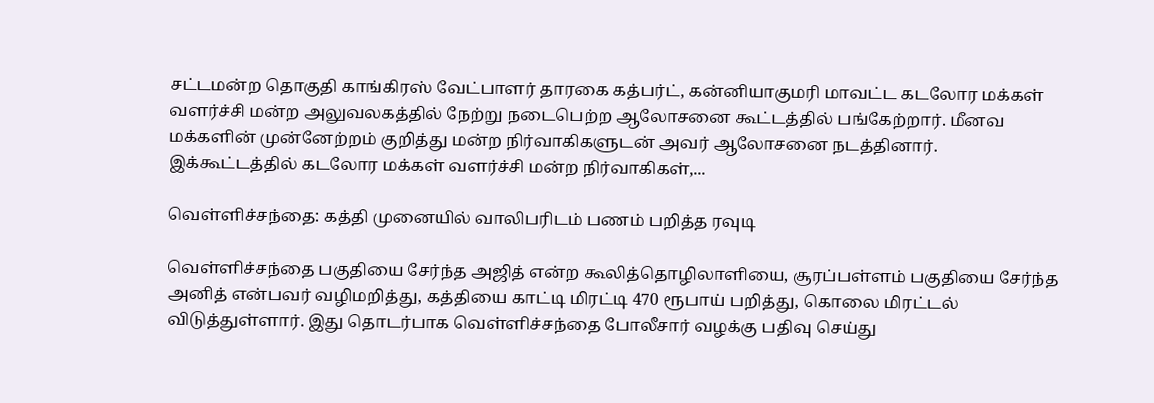சட்டமன்ற தொகுதி காங்கிரஸ் வேட்பாளர் தாரகை கத்பர்ட், கன்னியாகுமரி மாவட்ட கடலோர மக்கள் வளர்ச்சி மன்ற அலுவலகத்தில் நேற்று நடைபெற்ற ஆலோசனை கூட்டத்தில் பங்கேற்றார். மீனவ மக்களின் முன்னேற்றம் குறித்து மன்ற நிர்வாகிகளுடன் அவர் ஆலோசனை நடத்தினார். இக்கூட்டத்தில் கடலோர மக்கள் வளர்ச்சி மன்ற நிர்வாகிகள்,...

வெள்ளிச்சந்தை: கத்தி முனையில் வாலிபரிடம் பணம் பறித்த ரவுடி

வெள்ளிச்சந்தை பகுதியை சேர்ந்த அஜித் என்ற கூலித்தொழிலாளியை, சூரப்பள்ளம் பகுதியை சேர்ந்த அனித் என்பவர் வழிமறித்து, கத்தியை காட்டி மிரட்டி 470 ரூபாய் பறித்து, கொலை மிரட்டல் விடுத்துள்ளார். இது தொடர்பாக வெள்ளிச்சந்தை போலீசார் வழக்கு பதிவு செய்து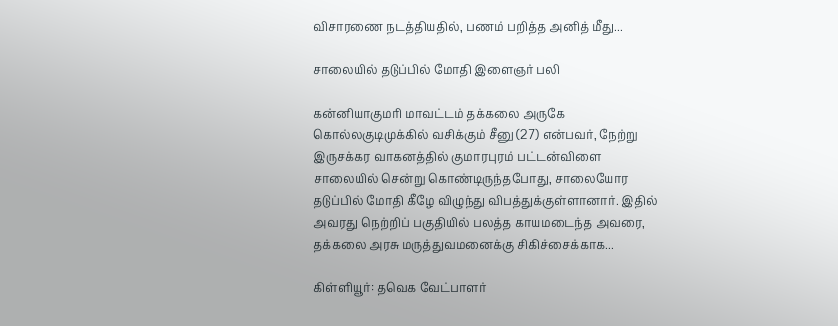விசாரணை நடத்தியதில், பணம் பறித்த அனித் மீது...

சாலையில் தடுப்பில் மோதி இளைஞர் பலி

கன்னியாகுமரி மாவட்டம் தக்கலை அருகே கொல்லகுடிமுக்கில் வசிக்கும் சீனு (27) என்பவர், நேற்று இருசக்கர வாகனத்தில் குமாரபுரம் பட்டன்விளை சாலையில் சென்று கொண்டிருந்தபோது, சாலையோர தடுப்பில் மோதி கீழே விழுந்து விபத்துக்குள்ளானார். இதில் அவரது நெற்றிப் பகுதியில் பலத்த காயமடைந்த அவரை, தக்கலை அரசு மருத்துவமனைக்கு சிகிச்சைக்காக...

கிள்ளியூர்: தவெக வேட்பாளர்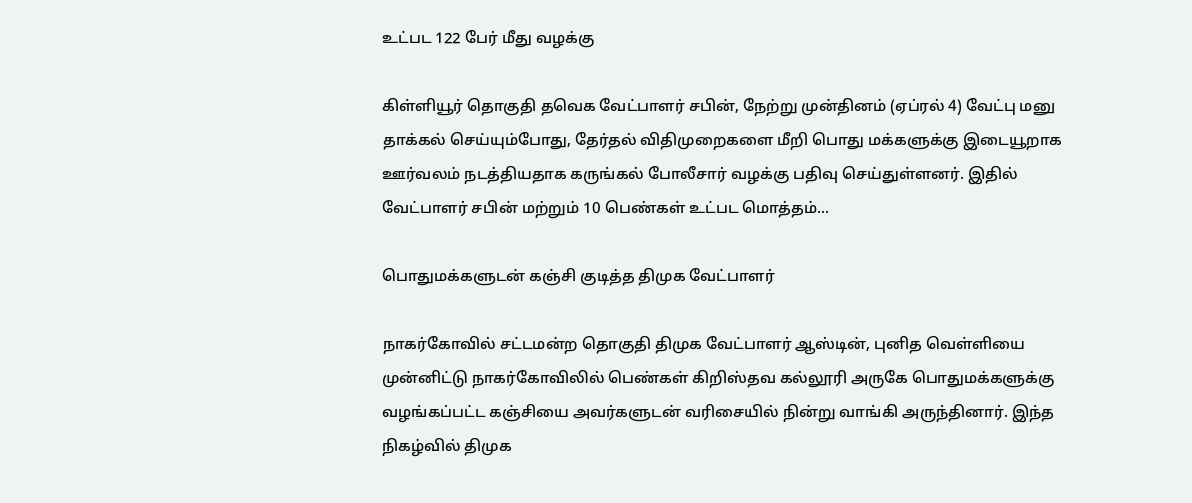உட்பட 122 பேர் மீது வழக்கு

கிள்ளியூர் தொகுதி தவெக வேட்பாளர் சபின், நேற்று முன்தினம் (ஏப்ரல் 4) வேட்பு மனு தாக்கல் செய்யும்போது, தேர்தல் விதிமுறைகளை மீறி பொது மக்களுக்கு இடையூறாக ஊர்வலம் நடத்தியதாக கருங்கல் போலீசார் வழக்கு பதிவு செய்துள்ளனர். இதில் வேட்பாளர் சபின் மற்றும் 10 பெண்கள் உட்பட மொத்தம்...

பொதுமக்களுடன் கஞ்சி குடித்த திமுக வேட்பாளர்

நாகர்கோவில் சட்டமன்ற தொகுதி திமுக வேட்பாளர் ஆஸ்டின், புனித வெள்ளியை முன்னிட்டு நாகர்கோவிலில் பெண்கள் கிறிஸ்தவ கல்லூரி அருகே பொதுமக்களுக்கு வழங்கப்பட்ட கஞ்சியை அவர்களுடன் வரிசையில் நின்று வாங்கி அருந்தினார். இந்த நிகழ்வில் திமுக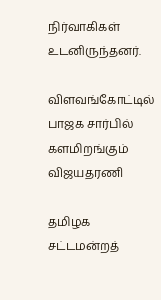நிர்வாகிகள் உடனிருந்தனர்.

விளவங்கோட்டில் பாஜக சார்பில் களமிறங்கும் விஜயதரணி

தமிழக சட்டமன்றத்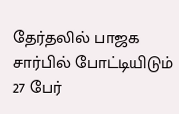தேர்தலில் பாஜக சார்பில் போட்டியிடும் 27 பேர்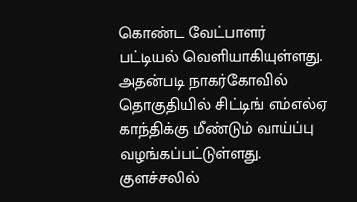கொண்ட வேட்பாளர் பட்டியல் வெளியாகியுள்ளது. அதன்படி நாகர்கோவில் தொகுதியில் சிட்டிங் எம்எல்ஏ காந்திக்கு மீண்டும் வாய்ப்பு வழங்கப்பட்டுள்ளது. குளச்சலில்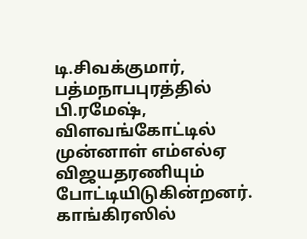டி.சிவக்குமார், பத்மநாபபுரத்தில் பி.ரமேஷ், விளவங்கோட்டில் முன்னாள் எம்எல்ஏ விஜயதரணியும் போட்டியிடுகின்றனர். காங்கிரஸில்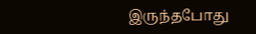இருந்தபோது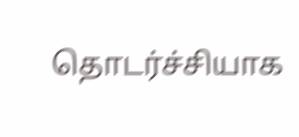தொடர்ச்சியாக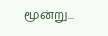மூன்று...